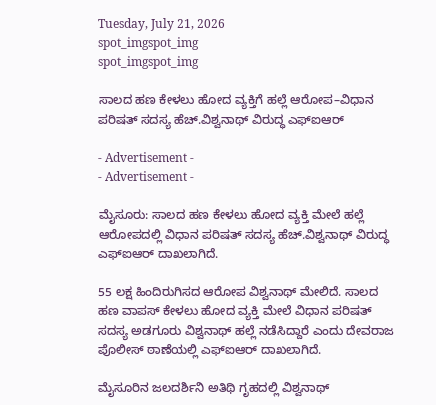Tuesday, July 21, 2026
spot_imgspot_img
spot_imgspot_img

ಸಾಲದ ಹಣ ಕೇಳಲು ಹೋದ ವ್ಯಕ್ತಿಗೆ ಹಲ್ಲೆ ಆರೋಪ–ವಿಧಾನ ಪರಿಷತ್ ಸದಸ್ಯ ಹೆಚ್.ವಿಶ್ವನಾಥ್ ವಿರುದ್ಧ ಎಫ್ಐಆರ್

- Advertisement -
- Advertisement -

ಮೈಸೂರು: ಸಾಲದ ಹಣ ಕೇಳಲು ಹೋದ ವ್ಯಕ್ತಿ ಮೇಲೆ ಹಲ್ಲೆ ಆರೋಪದಲ್ಲಿ ವಿಧಾನ ಪರಿಷತ್ ಸದಸ್ಯ ಹೆಚ್.ವಿಶ್ವನಾಥ್ ವಿರುದ್ಧ ಎಫ್ಐಆರ್ ದಾಖಲಾಗಿದೆ.

55 ಲಕ್ಷ ಹಿಂದಿರುಗಿಸದ ಆರೋಪ ವಿಶ್ವನಾಥ್‌ ಮೇಲಿದೆ. ಸಾಲದ ಹಣ ವಾಪಸ್ ಕೇಳಲು ಹೋದ ವ್ಯಕ್ತಿ ಮೇಲೆ ವಿಧಾನ ಪರಿಷತ್ ಸದಸ್ಯ ಅಡಗೂರು ವಿಶ್ವನಾಥ್ ಹಲ್ಲೆ ನಡೆಸಿದ್ದಾರೆ ಎಂದು ದೇವರಾಜ ಪೊಲೀಸ್ ಠಾಣೆಯಲ್ಲಿ ಎಫ್‌ಐಆರ್ ದಾಖಲಾಗಿದೆ.

ಮೈಸೂರಿನ ಜಲದರ್ಶಿನಿ ಅತಿಥಿ ಗೃಹದಲ್ಲಿ ವಿಶ್ವನಾಥ್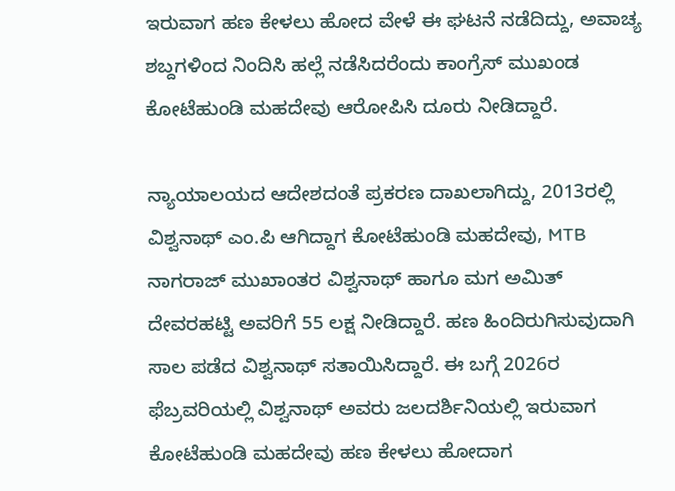ಇರುವಾಗ ಹಣ ಕೇಳಲು ಹೋದ ವೇಳೆ ಈ ಘಟನೆ ನಡೆದಿದ್ದು, ಅವಾಚ್ಯ ಶಬ್ದಗಳಿಂದ ನಿಂದಿಸಿ ಹಲ್ಲೆ ನಡೆಸಿದರೆಂದು ಕಾಂಗ್ರೆಸ್ ಮುಖಂಡ ಕೋಟೆಹುಂಡಿ ಮಹದೇವು ಆರೋಪಿಸಿ ದೂರು ನೀಡಿದ್ದಾರೆ.

ನ್ಯಾಯಾಲಯದ ಆದೇಶದಂತೆ ಪ್ರಕರಣ ದಾಖಲಾಗಿದ್ದು, 2013ರಲ್ಲಿ ವಿಶ್ವನಾಥ್ ಎಂ.ಪಿ ಆಗಿದ್ದಾಗ ಕೋಟೆಹುಂಡಿ ಮಹದೇವು, MTB ನಾಗರಾಜ್ ಮುಖಾಂತರ ವಿಶ್ವನಾಥ್ ಹಾಗೂ ಮಗ ಅಮಿತ್ ದೇವರಹಟ್ಟಿ ಅವರಿಗೆ 55 ಲಕ್ಷ ನೀಡಿದ್ದಾರೆ. ಹಣ ಹಿಂದಿರುಗಿಸುವುದಾಗಿ ಸಾಲ ಪಡೆದ ವಿಶ್ವನಾಥ್ ಸತಾಯಿಸಿದ್ದಾರೆ. ಈ ಬಗ್ಗೆ 2026ರ ಫೆಬ್ರವರಿಯಲ್ಲಿ ವಿಶ್ವನಾಥ್ ಅವರು ಜಲದರ್ಶಿನಿಯಲ್ಲಿ ಇರುವಾಗ ಕೋಟೆಹುಂಡಿ ಮಹದೇವು ಹಣ ಕೇಳಲು ಹೋದಾಗ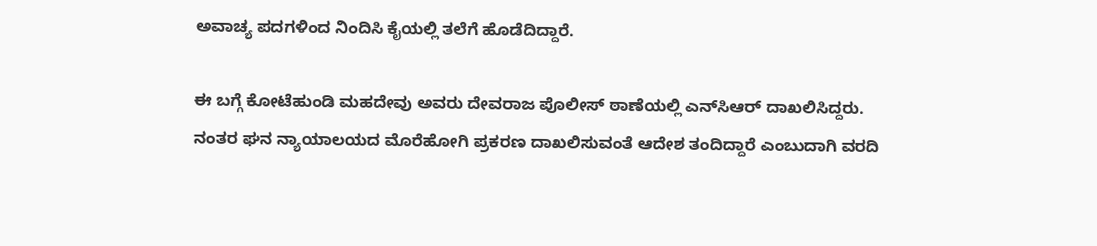ಅವಾಚ್ಯ ಪದಗಳಿಂದ ನಿಂದಿಸಿ ಕೈಯಲ್ಲಿ ತಲೆಗೆ ಹೊಡೆದಿದ್ದಾರೆ.

ಈ ಬಗ್ಗೆ ಕೋಟೆಹುಂಡಿ ಮಹದೇವು ಅವರು ದೇವರಾಜ ಪೊಲೀಸ್ ಠಾಣೆಯಲ್ಲಿ ಎನ್‌ಸಿಆರ್ ದಾಖಲಿಸಿದ್ದರು. ನಂತರ ಘನ ನ್ಯಾಯಾಲಯದ ಮೊರೆಹೋಗಿ ಪ್ರಕರಣ ದಾಖಲಿಸುವಂತೆ ಆದೇಶ ತಂದಿದ್ದಾರೆ ಎಂಬುದಾಗಿ ವರದಿ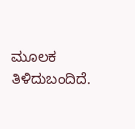ಮೂಲಕ ತಿಳಿದುಬಂದಿದೆ.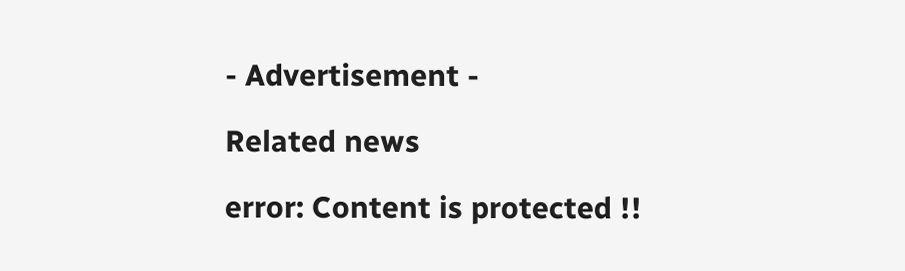- Advertisement -

Related news

error: Content is protected !!